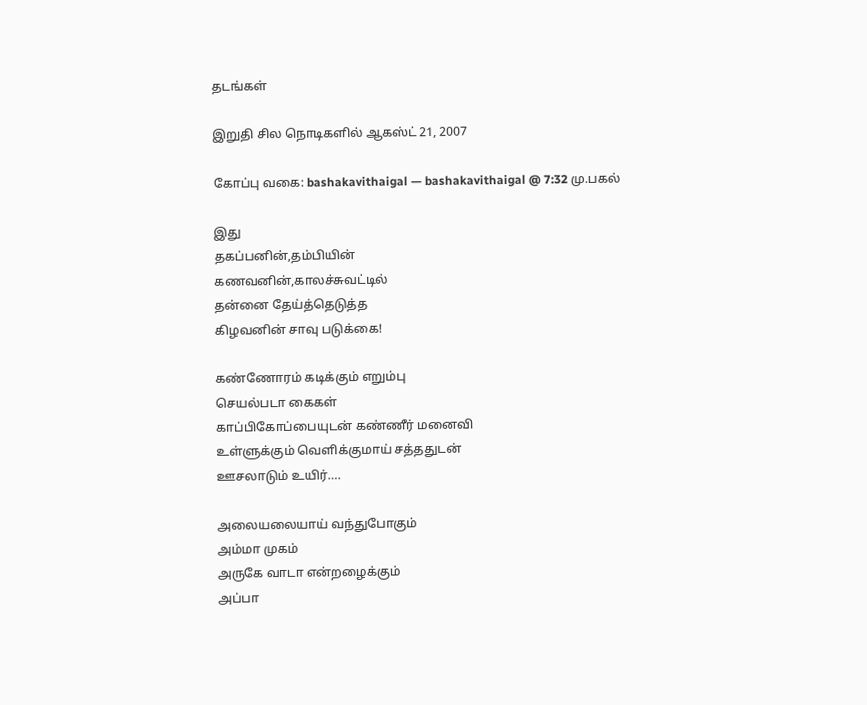தடங்கள்

இறுதி சில நொடிகளில் ஆகஸ்ட் 21, 2007

கோப்பு வகை: bashakavithaigal — bashakavithaigal @ 7:32 மு.பகல்

இது
தகப்பனின்,தம்பியின்
கணவனின்,காலச்சுவட்டில்
தன்னை தேய்த்தெடுத்த
கிழவனின் சாவு படுக்கை!

கண்ணோரம் கடிக்கும் எறும்பு
செயல்படா கைகள்
காப்பிகோப்பையுடன் கண்ணீர் மனைவி
உள்ளுக்கும் வெளிக்குமாய் சத்ததுடன்
ஊசலாடும் உயிர்….

அலையலையாய் வந்துபோகும்
அம்மா முகம்
அருகே வாடா என்றழைக்கும்
அப்பா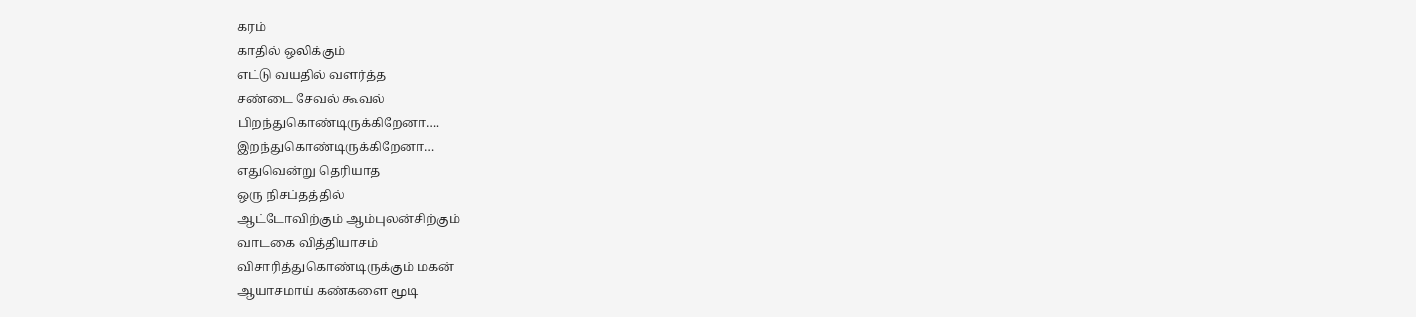கரம்
காதில் ஒலிக்கும்
எட்டு வயதில் வளர்த்த
சண்டை சேவல் கூவல்
பிறந்துகொண்டிருக்கிறேனா….
இறந்துகொண்டிருக்கிறேனா…
எதுவென்று தெரியாத
ஒரு நிசப்தத்தில்
ஆட்டோவிற்கும் ஆம்புலன்சிற்கும்
வாடகை வித்தியாசம்
விசாரித்துகொண்டிருக்கும் மகன்
ஆயாசமாய் கண்களை மூடி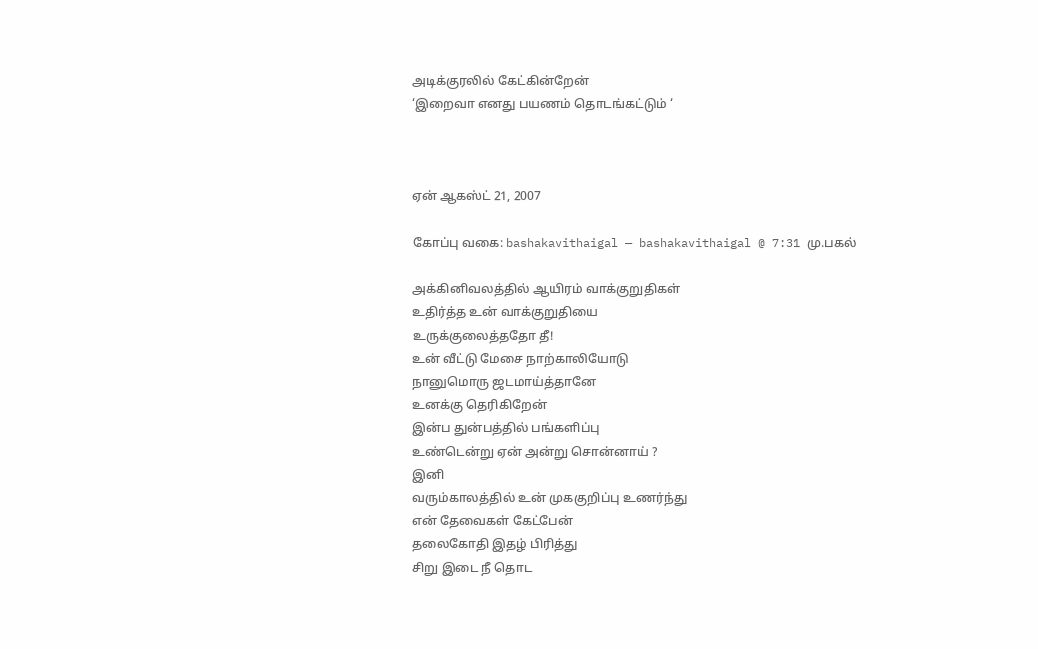அடிக்குரலில் கேட்கின்றேன்
‘இறைவா எனது பயணம் தொடங்கட்டும் ‘



ஏன் ஆகஸ்ட் 21, 2007

கோப்பு வகை: bashakavithaigal — bashakavithaigal @ 7:31 மு.பகல்

அக்கினிவலத்தில் ஆயிரம் வாக்குறுதிகள்
உதிர்த்த உன் வாக்குறுதியை
உருக்குலைத்ததோ தீ!
உன் வீட்டு மேசை நாற்காலியோடு
நானுமொரு ஜடமாய்த்தானே
உனக்கு தெரிகிறேன்
இன்ப துன்பத்தில் பங்களிப்பு
உண்டென்று ஏன் அன்று சொன்னாய் ?
இனி
வரும்காலத்தில் உன் முககுறிப்பு உணர்ந்து
என் தேவைகள் கேட்பேன்
தலைகோதி இதழ் பிரித்து
சிறு இடை நீ தொட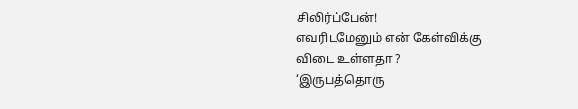சிலிர்ப்பேன்!
எவரிடமேனும் என் கேள்விக்கு
விடை உள்ளதா ?
‘இருபத்தொரு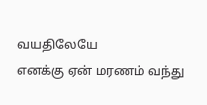வயதிலேயே
எனக்கு ஏன் மரணம் வந்து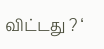விட்டது ? ‘